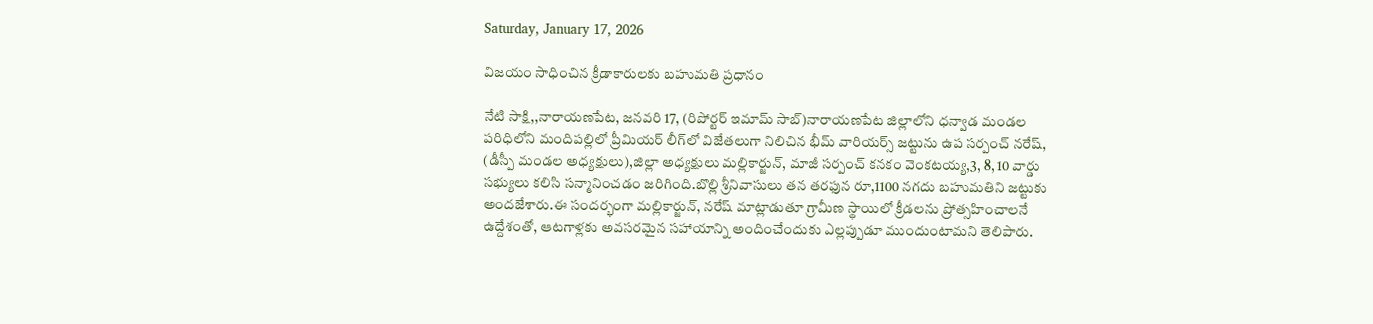Saturday, January 17, 2026

విజయం సాధించిన క్రీడాకారులకు బహుమతి ప్రధానం

నేటి సాక్షి,,నారాయణపేట, జనవరి 17, (రిపోర్టర్ ఇమామ్ సాబ్)నారాయణపేట జిల్లాలోని ధన్వాడ మండల పరిధిలోని మందిపల్లిలో ప్రీమియర్ లీగ్‌లో విజేతలుగా నిలిచిన భీమ్ వారియర్స్ జట్టును ఉప సర్పంచ్ నరేష్, (డీస్పీ మండల అధ్యక్షులు),జిల్లా అధ్యక్షులు మల్లికార్జున్, మాజీ సర్పంచ్ కనకం వెంకటయ్య,3, 8, 10 వార్డు సభ్యులు కలిసి సన్మానించడం జరిగింది.బొల్లి శ్రీనివాసులు తన తరఫున రూ,1100 నగదు బహుమతిని జట్టుకు అందజేశారు.ఈ సందర్భంగా మల్లికార్జున్, నరేష్ మాట్లాడుతూ గ్రామీణ స్థాయిలో క్రీడలను ప్రోత్సహించాలనే ఉద్దేశంతో, ఆటగాళ్లకు అవసరమైన సహాయాన్ని అందించేందుకు ఎల్లప్పుడూ ముందుంటామని తెలిపారు.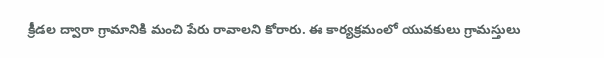క్రీడల ద్వారా గ్రామానికి మంచి పేరు రావాలని కోరారు. ఈ కార్యక్రమంలో యువకులు గ్రామస్తులు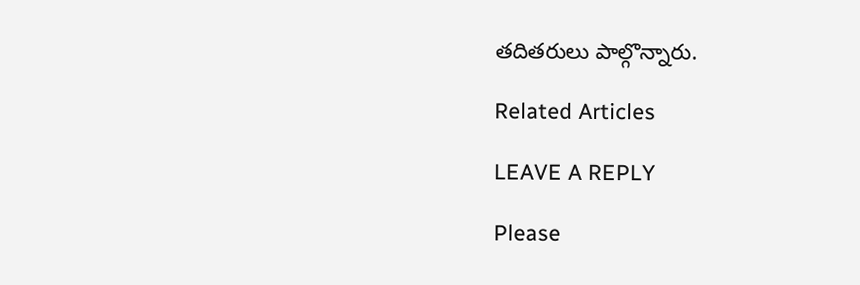తదితరులు పాల్గొన్నారు.

Related Articles

LEAVE A REPLY

Please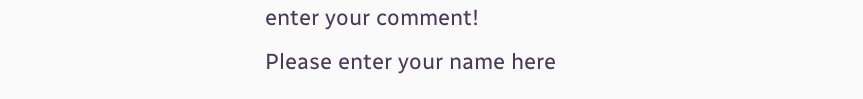enter your comment!
Please enter your name here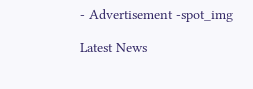- Advertisement -spot_img

Latest News